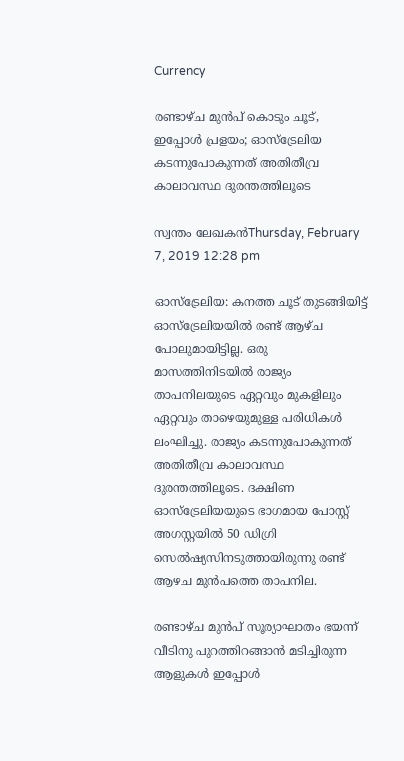Currency

രണ്ടാഴ്ച മുന്‍പ് കൊടും ചൂട്, ഇപ്പോള്‍ പ്രളയം; ഓസ്‌ട്രേലിയ കടന്നുപോകുന്നത് അതിതീവ്ര കാലാവസ്ഥ ദുരന്തത്തിലൂടെ

സ്വന്തം ലേഖകന്‍Thursday, February 7, 2019 12:28 pm

ഓസ്‌ട്രേലിയ: കനത്ത ചൂട് തുടങ്ങിയിട്ട് ഓസ്‌ട്രേലിയയില്‍ രണ്ട് ആഴ്ച പോലുമായിട്ടില്ല. ഒരു മാസത്തിനിടയില്‍ രാജ്യം താപനിലയുടെ ഏറ്റവും മുകളിലും ഏറ്റവും താഴെയുമുള്ള പരിധികള്‍ ലംഘിച്ചു. രാജ്യം കടന്നുപോകുന്നത് അതിതീവ്ര കാലാവസ്ഥ ദുരന്തത്തിലൂടെ. ദക്ഷിണ ഓസ്‌ട്രേലിയയുടെ ഭാഗമായ പോസ്റ്റ് അഗസ്റ്റയില്‍ 50 ഡിഗ്രി സെല്‍ഷ്യസിനടുത്തായിരുന്നു രണ്ട് ആഴച മുന്‍പത്തെ താപനില.

രണ്ടാഴ്ച മുന്‍പ് സൂര്യാഘാതം ഭയന്ന് വീടിനു പുറത്തിറങ്ങാന്‍ മടിച്ചിരുന്ന ആളുകള്‍ ഇപ്പോള്‍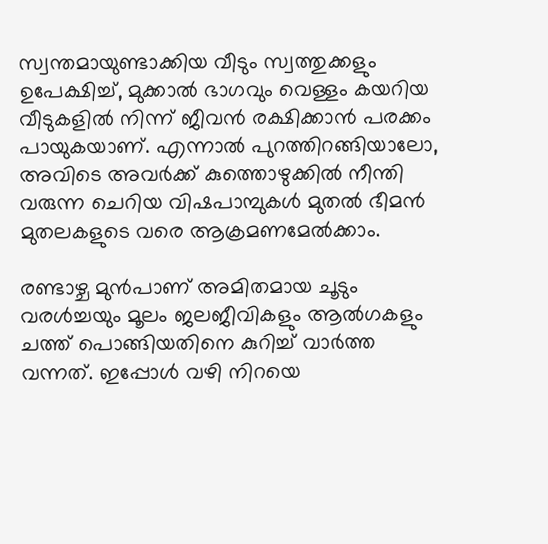സ്വന്തമായുണ്ടാക്കിയ വീടും സ്വത്തുക്കളും ഉപേക്ഷിച്ച്, മുക്കാല്‍ ഭാഗവും വെള്ളം കയറിയ വീടുകളില്‍ നിന്ന് ജീവന്‍ രക്ഷിക്കാന്‍ പരക്കം പായുകയാണ്. എന്നാല്‍ പുറത്തിറങ്ങിയാലോ, അവിടെ അവര്‍ക്ക് കുത്തൊഴുക്കില്‍ നീന്തി വരുന്ന ചെറിയ വിഷപാമ്പുകള്‍ മുതല്‍ ഭീമന്‍ മുതലകളുടെ വരെ ആക്രമണമേല്‍ക്കാം.

രണ്ടാഴ്ച മുന്‍പാണ് അമിതമായ ചൂടും വരള്‍ച്ചയും മൂലം ജലജീവികളും ആല്‍ഗകളും ചത്ത് പൊങ്ങിയതിനെ കുറിച്ച് വാര്‍ത്ത വന്നത്. ഇപ്പോള്‍ വഴി നിറയെ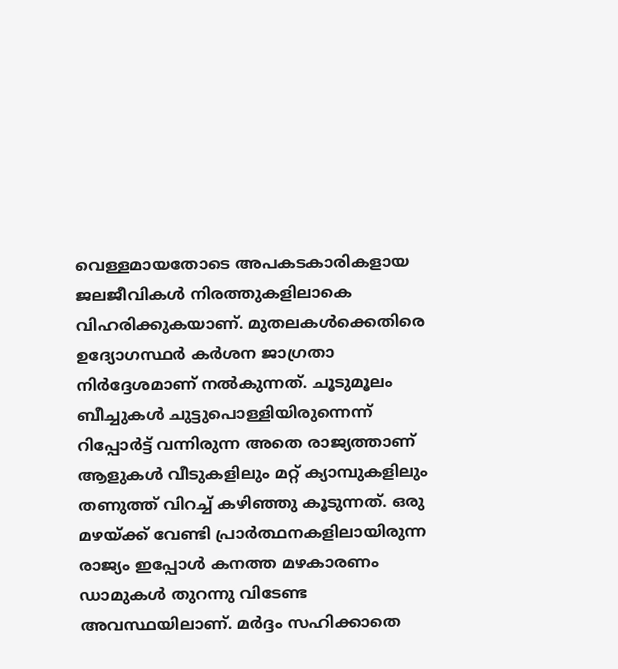വെള്ളമായതോടെ അപകടകാരികളായ ജലജീവികള്‍ നിരത്തുകളിലാകെ വിഹരിക്കുകയാണ്. മുതലകള്‍ക്കെതിരെ ഉദ്യോഗസ്ഥര്‍ കര്‍ശന ജാഗ്രതാ നിര്‍ദ്ദേശമാണ് നല്‍കുന്നത്. ചൂടുമൂലം ബീച്ചുകള്‍ ചുട്ടുപൊള്ളിയിരുന്നെന്ന് റിപ്പോര്‍ട്ട് വന്നിരുന്ന അതെ രാജ്യത്താണ് ആളുകള്‍ വീടുകളിലും മറ്റ് ക്യാമ്പുകളിലും തണുത്ത് വിറച്ച് കഴിഞ്ഞു കൂടുന്നത്. ഒരു മഴയ്ക്ക് വേണ്ടി പ്രാര്‍ത്ഥനകളിലായിരുന്ന രാജ്യം ഇപ്പോള്‍ കനത്ത മഴകാരണം ഡാമുകള്‍ തുറന്നു വിടേണ്ട അവസ്ഥയിലാണ്. മര്‍ദ്ദം സഹിക്കാതെ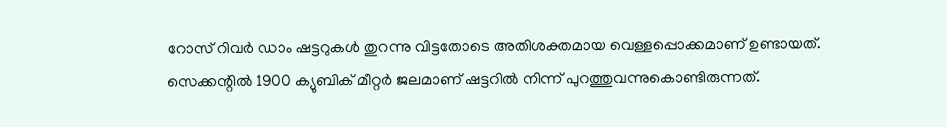റോസ് റിവര്‍ ഡാം ഷട്ടറുകള്‍ തുറന്നു വിട്ടതോടെ അതിശക്തമായ വെള്ളപ്പൊക്കമാണ് ഉണ്ടായത്. സെക്കന്റില്‍ 1900 ക്യുബിക് മീറ്റര്‍ ജലമാണ് ഷട്ടറില്‍ നിന്ന് പുറത്തുവന്നുകൊണ്ടിരുന്നത്.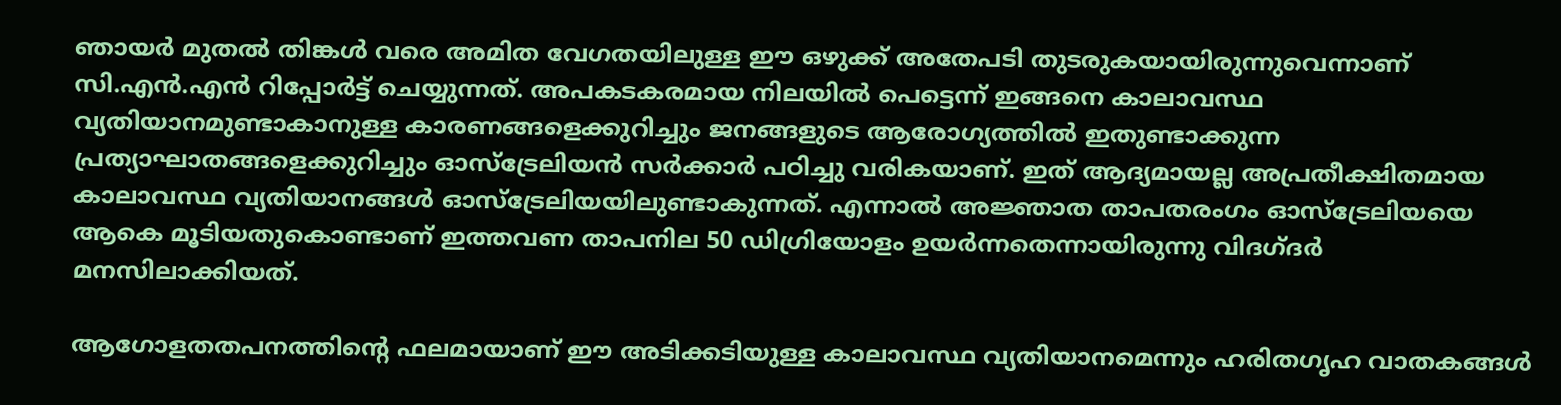ഞായര്‍ മുതല്‍ തിങ്കള്‍ വരെ അമിത വേഗതയിലുള്ള ഈ ഒഴുക്ക് അതേപടി തുടരുകയായിരുന്നുവെന്നാണ് സി.എന്‍.എന്‍ റിപ്പോര്‍ട്ട് ചെയ്യുന്നത്. അപകടകരമായ നിലയില്‍ പെട്ടെന്ന് ഇങ്ങനെ കാലാവസ്ഥ വ്യതിയാനമുണ്ടാകാനുള്ള കാരണങ്ങളെക്കുറിച്ചും ജനങ്ങളുടെ ആരോഗ്യത്തില്‍ ഇതുണ്ടാക്കുന്ന പ്രത്യാഘാതങ്ങളെക്കുറിച്ചും ഓസ്‌ട്രേലിയന്‍ സര്‍ക്കാര്‍ പഠിച്ചു വരികയാണ്. ഇത് ആദ്യമായല്ല അപ്രതീക്ഷിതമായ കാലാവസ്ഥ വ്യതിയാനങ്ങള്‍ ഓസ്‌ട്രേലിയയിലുണ്ടാകുന്നത്. എന്നാല്‍ അജ്ഞാത താപതരംഗം ഓസ്ട്രേലിയയെ ആകെ മൂടിയതുകൊണ്ടാണ് ഇത്തവണ താപനില 50 ഡിഗ്രിയോളം ഉയര്‍ന്നതെന്നായിരുന്നു വിദഗ്ദര്‍ മനസിലാക്കിയത്.

ആഗോളതതപനത്തിന്റെ ഫലമായാണ് ഈ അടിക്കടിയുള്ള കാലാവസ്ഥ വ്യതിയാനമെന്നും ഹരിതഗൃഹ വാതകങ്ങള്‍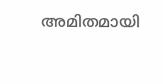അമിതമായി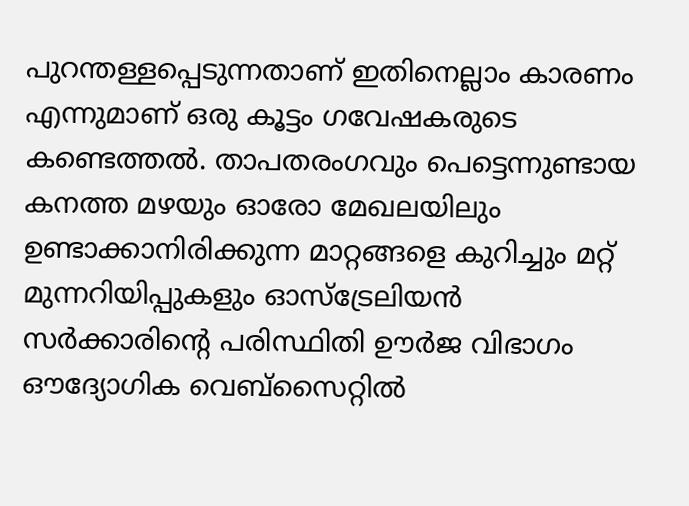പുറന്തള്ളപ്പെടുന്നതാണ് ഇതിനെല്ലാം കാരണം എന്നുമാണ് ഒരു കൂട്ടം ഗവേഷകരുടെ കണ്ടെത്തല്‍. താപതരംഗവും പെട്ടെന്നുണ്ടായ കനത്ത മഴയും ഓരോ മേഖലയിലും ഉണ്ടാക്കാനിരിക്കുന്ന മാറ്റങ്ങളെ കുറിച്ചും മറ്റ് മുന്നറിയിപ്പുകളും ഓസ്‌ട്രേലിയന്‍ സര്‍ക്കാരിന്റെ പരിസ്ഥിതി ഊര്‍ജ വിഭാഗം ഔദ്യോഗിക വെബ്‌സൈറ്റില്‍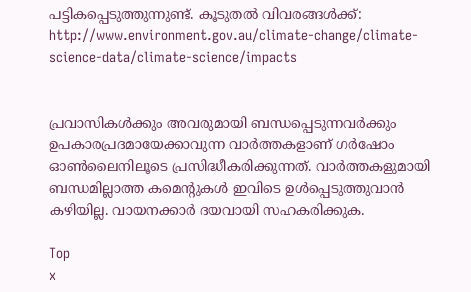പട്ടികപ്പെടുത്തുന്നുണ്ട്. കൂടുതല്‍ വിവരങ്ങള്‍ക്ക്: http://www.environment.gov.au/climate-change/climate-science-data/climate-science/impacts


പ്രവാസികൾക്കും അവരുമായി ബന്ധപ്പെടുന്നവർക്കും ഉപകാരപ്രദമായേക്കാവുന്ന വാർത്തകളാണ് ഗർഷോം ഓൺലൈനിലൂടെ പ്രസിദ്ധീകരിക്കുന്നത്. വാർത്തകളുമായി ബന്ധമില്ലാത്ത കമെന്റുകൾ ഇവിടെ ഉൾപ്പെടുത്തുവാൻ കഴിയില്ല. വായനക്കാർ ദയവായി സഹകരിക്കുക.

Top
x